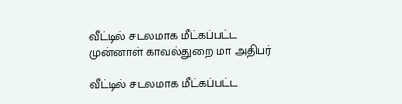வீட்டில் சடலமாக மீட்கப்பட்ட முன்னாள் காவல்துறை மா அதிபர்

வீட்டில் சடலமாக மீட்கப்பட்ட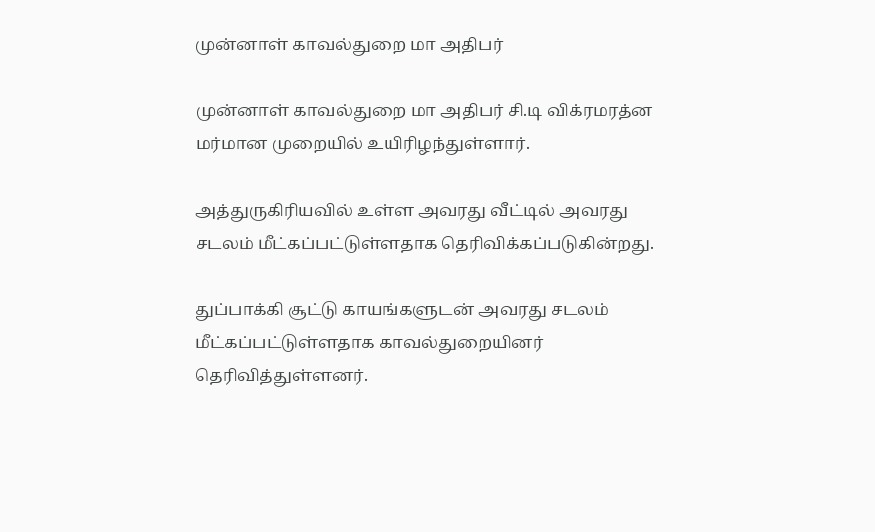முன்னாள் காவல்துறை மா அதிபர்

முன்னாள் காவல்துறை மா அதிபர் சி.டி விக்ரமரத்ன மர்மான முறையில் உயிரிழந்துள்ளார்.

அத்துருகிரியவில் உள்ள அவரது வீட்டில் அவரது சடலம் மீட்கப்பட்டுள்ளதாக தெரிவிக்கப்படுகின்றது.

துப்பாக்கி சூட்டு காயங்களுடன் அவரது சடலம் மீட்கப்பட்டுள்ளதாக காவல்துறையினர் தெரிவித்துள்ளனர்.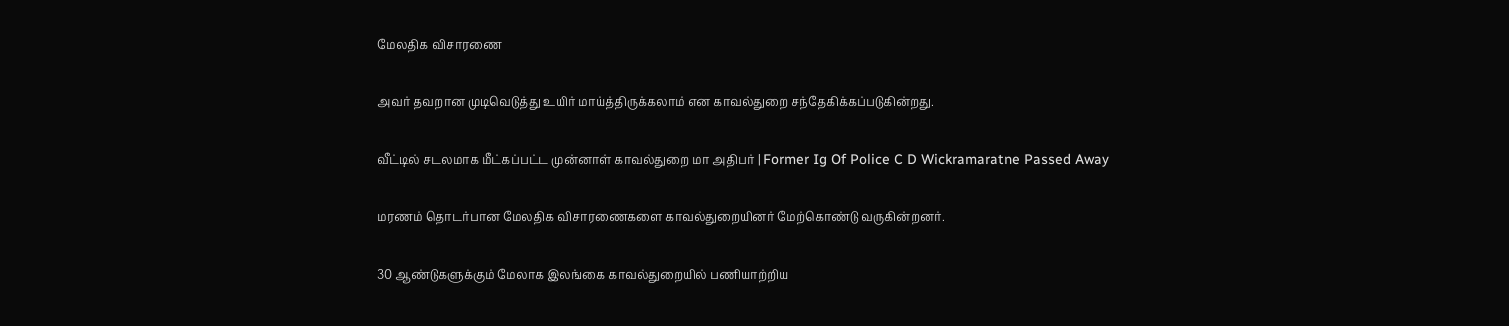மேலதிக விசாரணை

அவர் தவறான முடிவெடுத்து உயிர் மாய்த்திருக்கலாம் என காவல்துறை சந்தேகிக்கப்படுகின்றது.

வீட்டில் சடலமாக மீட்கப்பட்ட முன்னாள் காவல்துறை மா அதிபர் | Former Ig Of Police C D Wickramaratne Passed Away

மரணம் தொடர்பான மேலதிக விசாரணைகளை காவல்துறையினர் மேற்கொண்டு வருகின்றனர்.

30 ஆண்டுகளுக்கும் மேலாக இலங்கை காவல்துறையில் பணியாற்றிய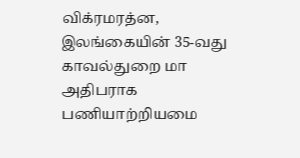விக்ரமரத்ன, இலங்கையின் 35-வது காவல்துறை மா அதிபராக பணியாற்றியமை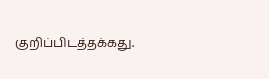குறிப்பிடத்தக்கது.